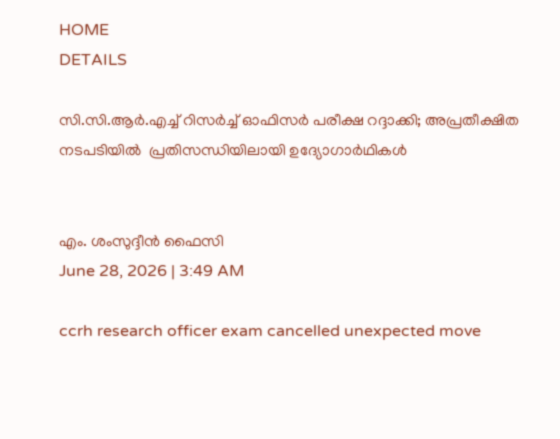HOME
DETAILS

സി.സി.ആർ.എച്ച് റിസർച്ച് ഓഫിസർ പരീക്ഷ റദ്ദാക്കി; അപ്രതീക്ഷിത നടപടിയിൽ  പ്രതിസന്ധിയിലായി ഉദ്യോഗാർഥികൾ


എം. ശംസുദ്ദീൻ ഫൈസി
June 28, 2026 | 3:49 AM

ccrh research officer exam cancelled unexpected move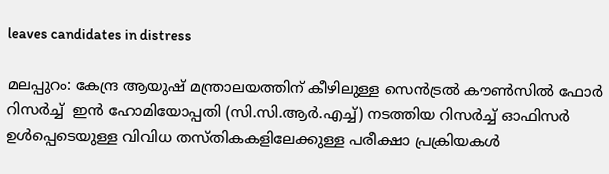leaves candidates in distress

മലപ്പുറം: കേന്ദ്ര ആയുഷ് മന്ത്രാലയത്തിന് കീഴിലുള്ള സെൻട്രൽ കൗൺസിൽ ഫോർ റിസർച്ച്  ഇൻ ഹോമിയോപ്പതി (സി.സി.ആർ.എച്ച്) നടത്തിയ റിസർച്ച് ഓഫിസർ ഉൾപ്പെടെയുള്ള വിവിധ തസ്തികകളിലേക്കുള്ള പരീക്ഷാ പ്രക്രിയകൾ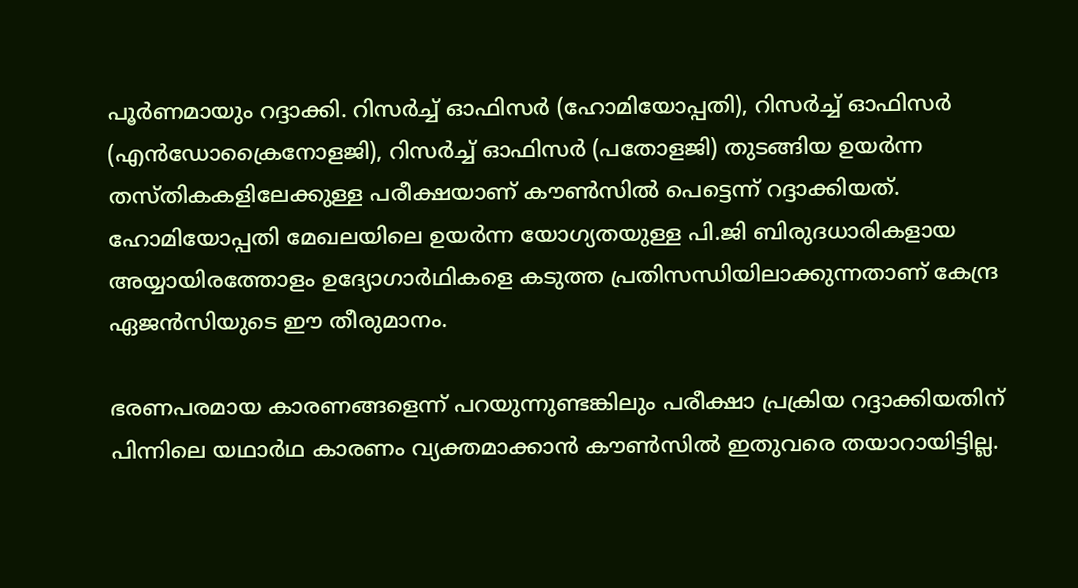പൂർണമായും റദ്ദാക്കി. റിസർച്ച് ഓഫിസർ (ഹോമിയോപ്പതി), റിസർച്ച് ഓഫിസർ (എൻഡോക്രൈനോളജി), റിസർച്ച് ഓഫിസർ (പതോളജി) തുടങ്ങിയ ഉയർന്ന തസ്തികകളിലേക്കുള്ള പരീക്ഷയാണ് കൗൺസിൽ പെട്ടെന്ന് റദ്ദാക്കിയത്. ഹോമിയോപ്പതി മേഖലയിലെ ഉയർന്ന യോഗ്യതയുള്ള പി.ജി ബിരുദധാരികളായ അയ്യായിരത്തോളം ഉദ്യോഗാർഥികളെ കടുത്ത പ്രതിസന്ധിയിലാക്കുന്നതാണ് കേന്ദ്ര ഏജൻസിയുടെ ഈ തീരുമാനം.

ഭരണപരമായ കാരണങ്ങളെന്ന് പറയുന്നുണ്ടങ്കിലും പരീക്ഷാ പ്രക്രിയ റദ്ദാക്കിയതിന് പിന്നിലെ യഥാർഥ കാരണം വ്യക്തമാക്കാൻ കൗൺസിൽ ഇതുവരെ തയാറായിട്ടില്ല.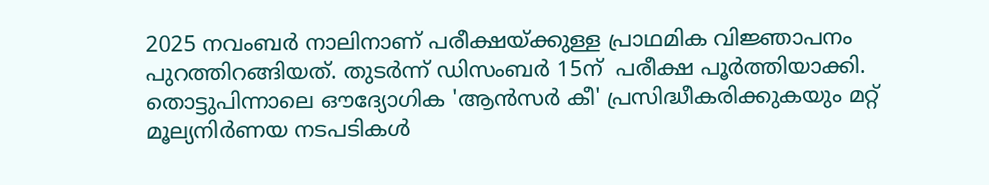2025 നവംബർ നാലിനാണ് പരീക്ഷയ്ക്കുള്ള പ്രാഥമിക വിജ്ഞാപനം പുറത്തിറങ്ങിയത്. തുടർന്ന് ഡിസംബർ 15ന്  പരീക്ഷ പൂർത്തിയാക്കി. തൊട്ടുപിന്നാലെ ഔദ്യോഗിക 'ആൻസർ കീ' പ്രസിദ്ധീകരിക്കുകയും മറ്റ് മൂല്യനിർണയ നടപടികൾ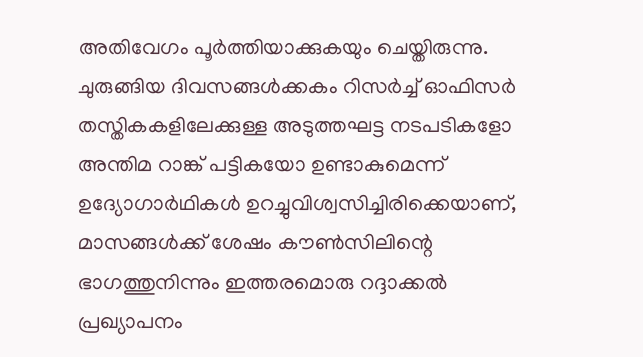അതിവേഗം പൂർത്തിയാക്കുകയും ചെയ്തിരുന്നു. ചുരുങ്ങിയ ദിവസങ്ങൾക്കകം റിസർച്ച് ഓഫിസർ തസ്തികകളിലേക്കുള്ള അടുത്തഘട്ട നടപടികളോ അന്തിമ റാങ്ക് പട്ടികയോ ഉണ്ടാകുമെന്ന് ഉദ്യോഗാർഥികൾ ഉറച്ചുവിശ്വസിച്ചിരിക്കെയാണ്, മാസങ്ങൾക്ക് ശേഷം കൗൺസിലിന്റെ ഭാഗത്തുനിന്നും ഇത്തരമൊരു റദ്ദാക്കൽ പ്രഖ്യാപനം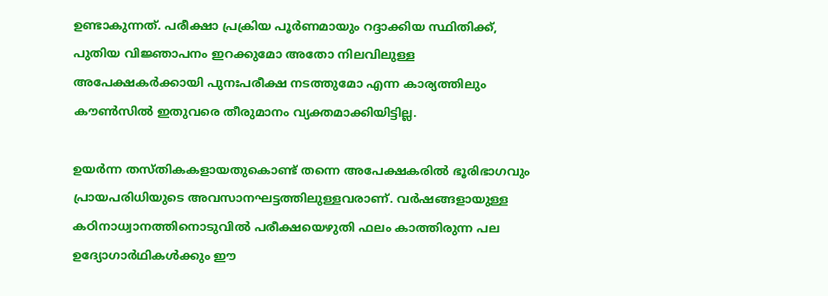ഉണ്ടാകുന്നത്. പരീക്ഷാ പ്രക്രിയ പൂർണമായും റദ്ദാക്കിയ സ്ഥിതിക്ക്, പുതിയ വിജ്ഞാപനം ഇറക്കുമോ അതോ നിലവിലുള്ള അപേക്ഷകർക്കായി പുനഃപരീക്ഷ നടത്തുമോ എന്ന കാര്യത്തിലും കൗൺസിൽ ഇതുവരെ തീരുമാനം വ്യക്തമാക്കിയിട്ടില്ല.

ഉയർന്ന തസ്തികകളായതുകൊണ്ട് തന്നെ അപേക്ഷകരിൽ ഭൂരിഭാഗവും പ്രായപരിധിയുടെ അവസാനഘട്ടത്തിലുള്ളവരാണ്. വർഷങ്ങളായുള്ള കഠിനാധ്വാനത്തിനൊടുവിൽ പരീക്ഷയെഴുതി ഫലം കാത്തിരുന്ന പല ഉദ്യോഗാർഥികൾക്കും ഈ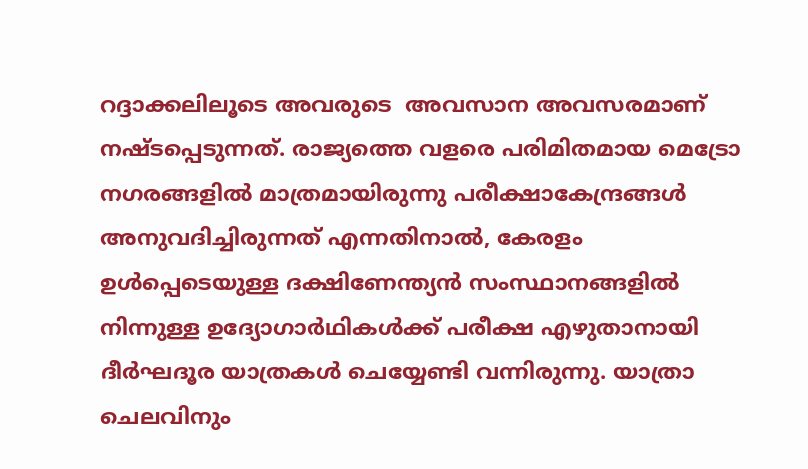റദ്ദാക്കലിലൂടെ അവരുടെ  അവസാന അവസരമാണ് നഷ്ടപ്പെടുന്നത്. രാജ്യത്തെ വളരെ പരിമിതമായ മെട്രോ നഗരങ്ങളിൽ മാത്രമായിരുന്നു പരീക്ഷാകേന്ദ്രങ്ങൾ അനുവദിച്ചിരുന്നത് എന്നതിനാൽ, കേരളം ഉൾപ്പെടെയുള്ള ദക്ഷിണേന്ത്യൻ സംസ്ഥാനങ്ങളിൽ നിന്നുള്ള ഉദ്യോഗാർഥികൾക്ക് പരീക്ഷ എഴുതാനായി ദീർഘദൂര യാത്രകൾ ചെയ്യേണ്ടി വന്നിരുന്നു. യാത്രാ ചെലവിനും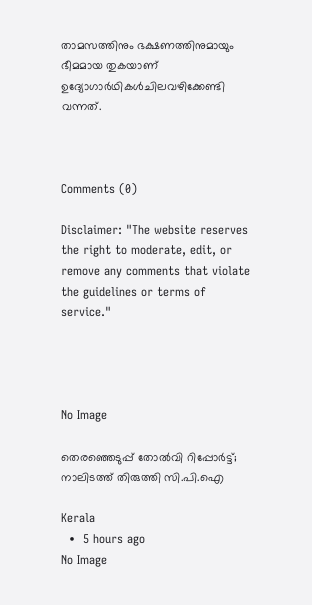താമസത്തിനും ഭക്ഷണത്തിനുമായും ഭീമമായ തുകയാണ് ഉദ്യോഗാർഥികൾചിലവഴിക്കേണ്ടി വന്നത്.



Comments (0)

Disclaimer: "The website reserves the right to moderate, edit, or remove any comments that violate the guidelines or terms of service."




No Image

തെരഞ്ഞെടുപ്പ് തോൽവി റിപ്പോർട്ട്; നാലിടത്ത് തിരുത്തി സി.പി.ഐ

Kerala
  •  5 hours ago
No Image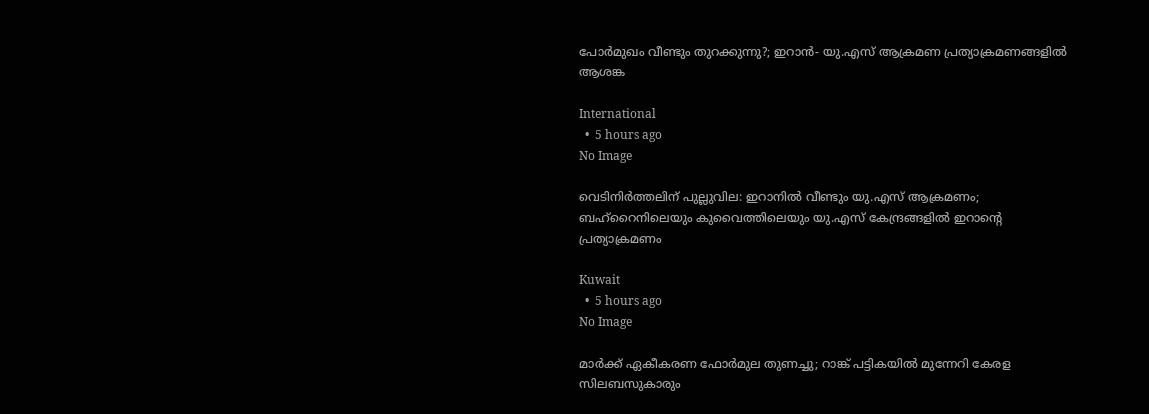പോര്‍മുഖം വീണ്ടും തുറക്കുന്നു?; ഇറാന്‍- യു.എസ് ആക്രമണ പ്രത്യാക്രമണങ്ങളില്‍ ആശങ്ക

International
  •  5 hours ago
No Image

വെടിനിര്‍ത്തലിന് പുല്ലുവില: ഇറാനില്‍ വീണ്ടും യു.എസ് ആക്രമണം; ബഹ്‌റൈനിലെയും കുവൈത്തിലെയും യു.എസ് കേന്ദ്രങ്ങളില്‍ ഇറാന്റെ പ്രത്യാക്രമണം

Kuwait
  •  5 hours ago
No Image

മാർക്ക് ഏകീകരണ ഫോർമുല തുണച്ചു; റാങ്ക് പട്ടികയിൽ മുന്നേറി കേരള സിലബസുകാരും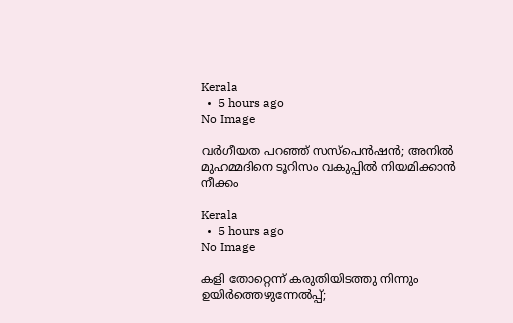Kerala
  •  5 hours ago
No Image

വർഗീയത പറഞ്ഞ് സസ്പെൻഷൻ; അനിൽ മുഹമ്മദിനെ ടൂറിസം വകുപ്പിൽ നിയമിക്കാൻ നീക്കം

Kerala
  •  5 hours ago
No Image

കളി തോറ്റെന്ന് കരുതിയിടത്തു നിന്നും ഉയിർത്തെഴുന്നേൽപ്പ്;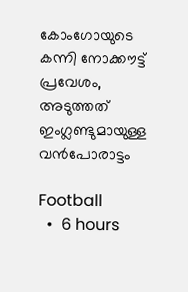കോംഗോയുടെ കന്നി നോക്കൗട്ട് പ്രവേശം, അടുത്തത് ഇംഗ്ലണ്ടുമായുള്ള വൻപോരാട്ടം

Football
  •  6 hours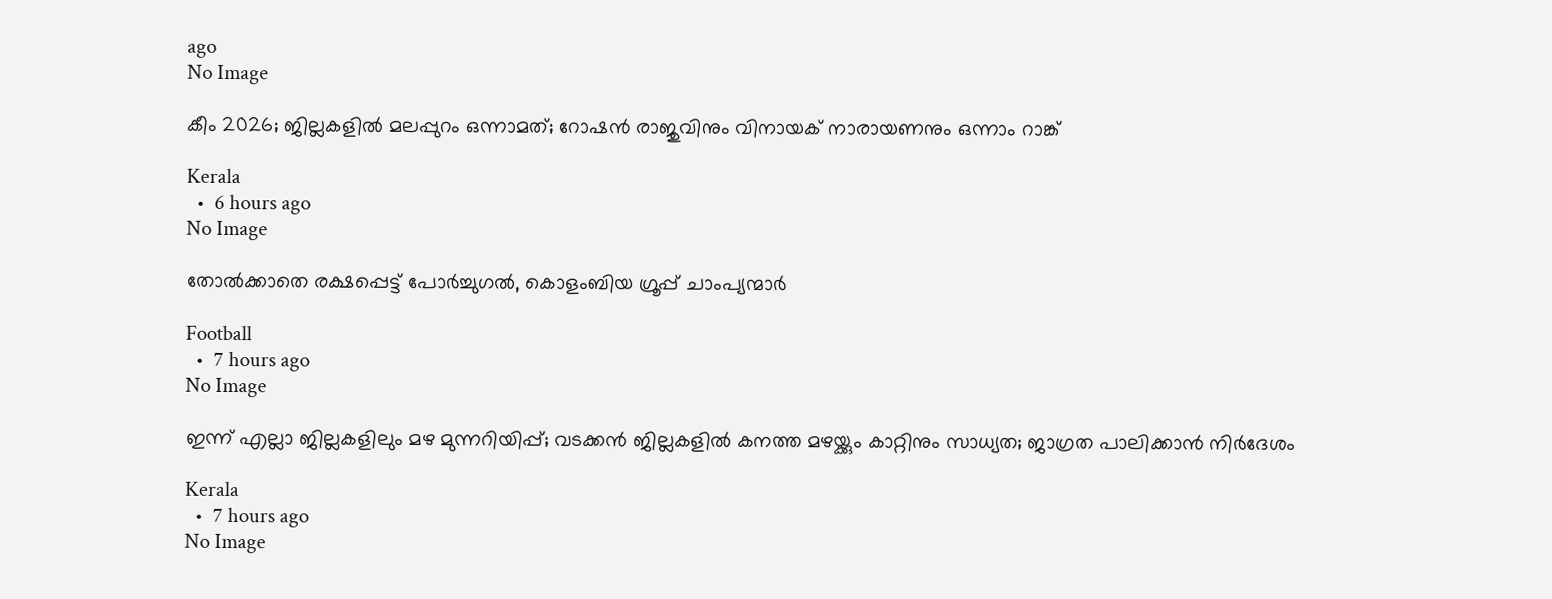ago
No Image

കീം 2026; ജില്ലകളിൽ മലപ്പുറം ഒന്നാമത്; റോഷൻ രാജുവിനും വിനായക് നാരായണനും ഒന്നാം റാങ്ക്

Kerala
  •  6 hours ago
No Image

തോല്‍ക്കാതെ രക്ഷപ്പെട്ട് പോര്‍ച്ചുഗല്‍, കൊളംബിയ ഗ്രൂപ്പ് ചാംപ്യന്മാർ

Football
  •  7 hours ago
No Image

ഇന്ന് എല്ലാ ജില്ലകളിലും മഴ മുന്നറിയിപ്പ്; വടക്കൻ ജില്ലകളിൽ കനത്ത മഴയ്ക്കും കാറ്റിനും സാധ്യത; ജാഗ്രത പാലിക്കാൻ നിർദേശം

Kerala
  •  7 hours ago
No Image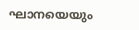ഘാനയെയും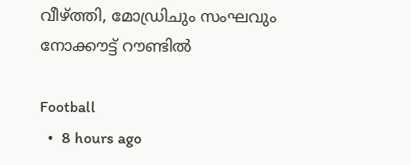വീഴ്ത്തി, മോഡ്രിചും സംഘവും നോക്കൗട്ട് റൗണ്ടില്‍

Football
  •  8 hours ago